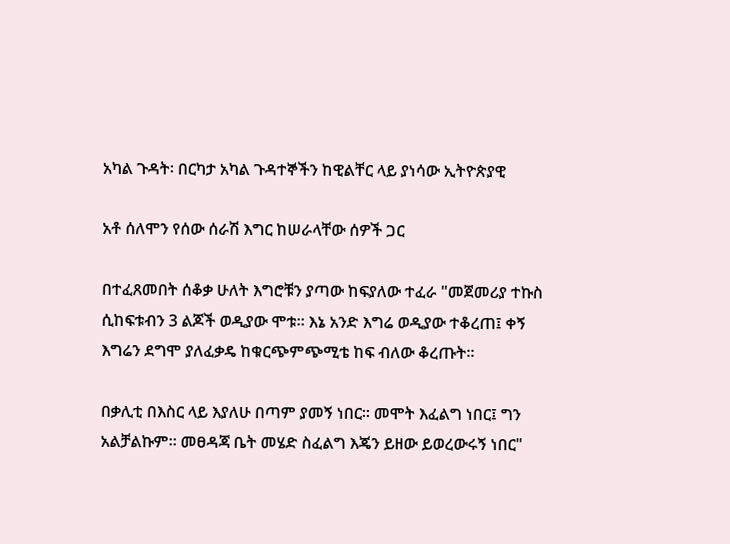አካል ጉዳት፡ በርካታ አካል ጉዳተኞችን ከዊልቸር ላይ ያነሳው ኢትዮጵያዊ

አቶ ሰለሞን የሰው ሰራሽ እግር ከሠራላቸው ሰዎች ጋር

በተፈጸመበት ሰቆቃ ሁለት እግሮቹን ያጣው ከፍያለው ተፈራ "መጀመሪያ ተኩስ ሲከፍቱብን 3 ልጆች ወዲያው ሞቱ። እኔ አንድ እግሬ ወዲያው ተቆረጠ፤ ቀኝ እግሬን ደግሞ ያለፈቃዴ ከቁርጭምጭሚቴ ከፍ ብለው ቆረጡት።

በቃሊቲ በእስር ላይ እያለሁ በጣም ያመኝ ነበር። መሞት እፈልግ ነበር፤ ግን አልቻልኩም። መፀዳጃ ቤት መሄድ ስፈልግ እጄን ይዘው ይወረውሩኝ ነበር"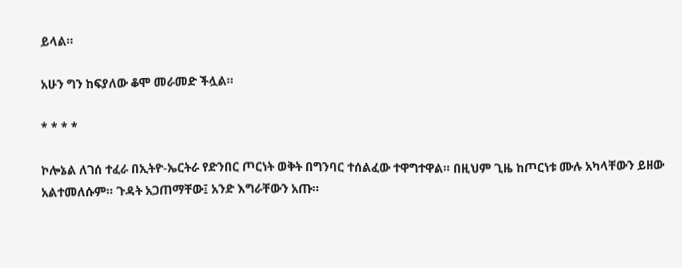ይላል።

አሁን ግን ከፍያለው ቆሞ መራመድ ችሏል።

* * * *

ኮሎኔል ለገሰ ተፈራ በኢትዮ-ኤርትራ የድንበር ጦርነት ወቅት በግንባር ተሰልፈው ተዋግተዋል። በዚህም ጊዜ ከጦርነቱ ሙሉ አካላቸውን ይዘው አልተመለሱም። ጉዳት አጋጠማቸው፤ አንድ እግራቸውን አጡ።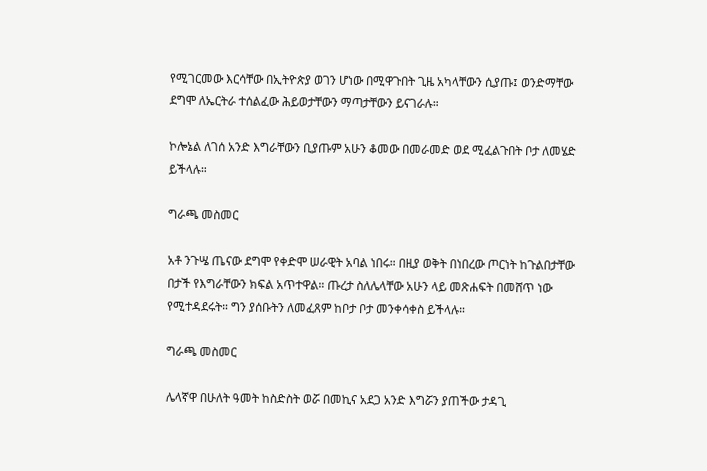የሚገርመው እርሳቸው በኢትዮጵያ ወገን ሆነው በሚዋጉበት ጊዜ አካላቸውን ሲያጡ፤ ወንድማቸው ደግሞ ለኤርትራ ተሰልፈው ሕይወታቸውን ማጣታቸውን ይናገራሉ።

ኮሎኔል ለገሰ አንድ እግራቸውን ቢያጡም አሁን ቆመው በመራመድ ወደ ሚፈልጉበት ቦታ ለመሄድ ይችላሉ።

ግራጫ መስመር

አቶ ንጉሤ ጤናው ደግሞ የቀድሞ ሠራዊት አባል ነበሩ። በዚያ ወቅት በነበረው ጦርነት ከጉልበታቸው በታች የእግራቸውን ክፍል አጥተዋል። ጡረታ ስለሌላቸው አሁን ላይ መጽሐፍት በመሸጥ ነው የሚተዳደሩት። ግን ያሰቡትን ለመፈጸም ከቦታ ቦታ መንቀሳቀስ ይችላሉ።

ግራጫ መስመር

ሌላኛዋ በሁለት ዓመት ከስድስት ወሯ በመኪና አደጋ አንድ እግሯን ያጠችው ታዳጊ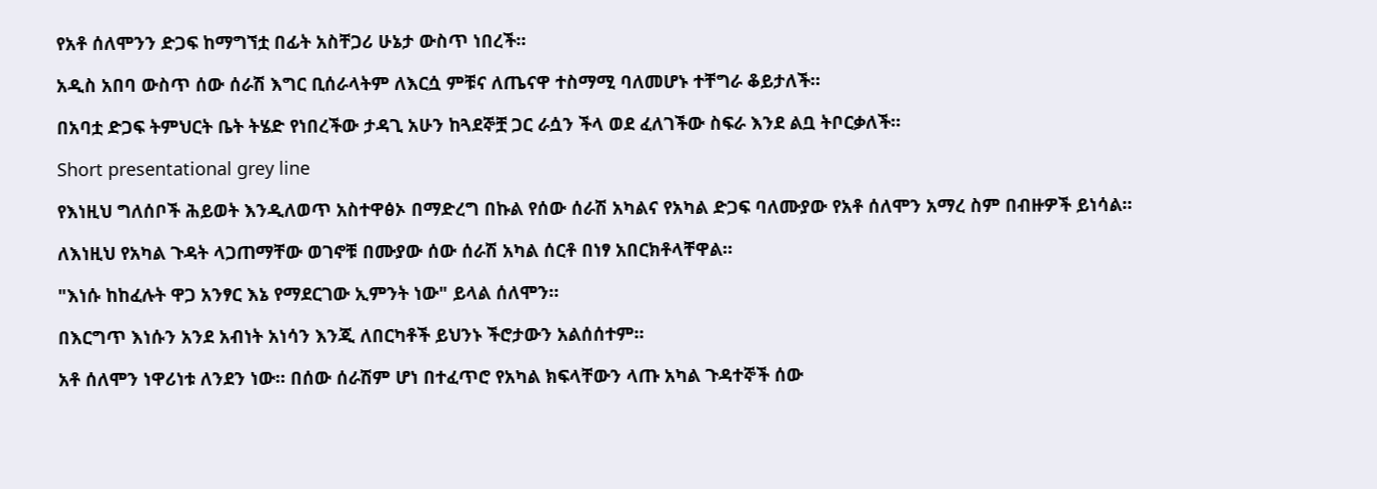የአቶ ሰለሞንን ድጋፍ ከማግኘቷ በፊት አስቸጋሪ ሁኔታ ውስጥ ነበረች።

አዲስ አበባ ውስጥ ሰው ሰራሽ እግር ቢሰራላትም ለእርሷ ምቹና ለጤናዋ ተስማሚ ባለመሆኑ ተቸግራ ቆይታለች።

በአባቷ ድጋፍ ትምህርት ቤት ትሄድ የነበረችው ታዳጊ አሁን ከጓደኞቿ ጋር ራሷን ችላ ወደ ፈለገችው ስፍራ እንደ ልቧ ትቦርቃለች።

Short presentational grey line

የእነዚህ ግለሰቦች ሕይወት እንዲለወጥ አስተዋፅኦ በማድረግ በኩል የሰው ሰራሽ አካልና የአካል ድጋፍ ባለሙያው የአቶ ሰለሞን አማረ ስም በብዙዎች ይነሳል።

ለእነዚህ የአካል ጉዳት ላጋጠማቸው ወገኖቹ በሙያው ሰው ሰራሽ አካል ሰርቶ በነፃ አበርክቶላቸዋል።

"እነሱ ከከፈሉት ዋጋ አንፃር እኔ የማደርገው ኢምንት ነው" ይላል ሰለሞን።

በእርግጥ እነሱን አንደ አብነት አነሳን እንጂ ለበርካቶች ይህንኑ ችሮታውን አልሰሰተም።

አቶ ሰለሞን ነዋሪነቱ ለንደን ነው። በሰው ሰራሽም ሆነ በተፈጥሮ የአካል ክፍላቸውን ላጡ አካል ጉዳተኞች ሰው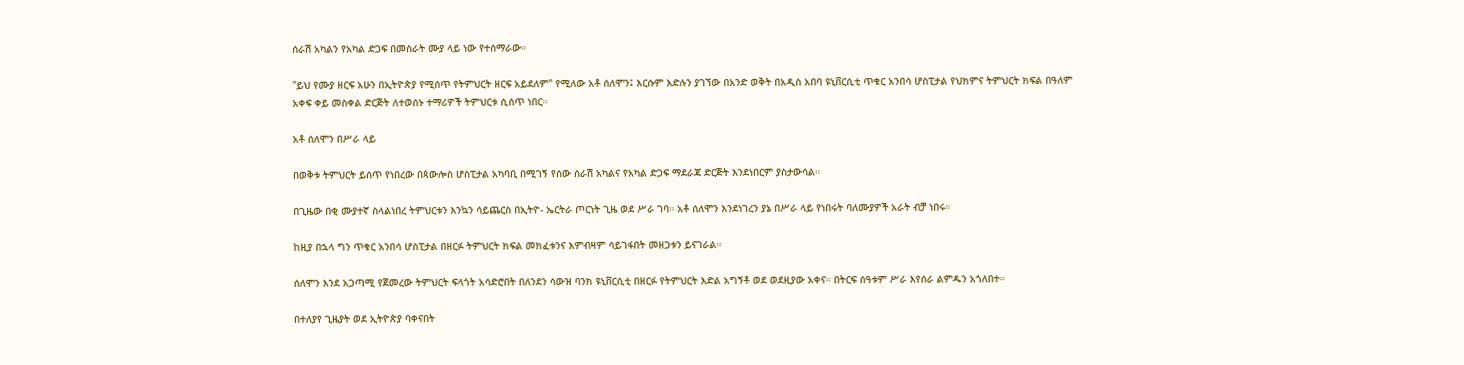ሰራሽ አካልን የአካል ድጋፍ በመስራት ሙያ ላይ ነው የተሰማራው።

"ይህ የሙያ ዘርፍ አሁን በኢትዮጵያ የሚሰጥ የትምህርት ዘርፍ አይደለም" የሚለው አቶ ሰለሞን፤ እርሱም እድሉን ያገኘው በአንድ ወቅት በአዲስ አበባ ዩኒቨርሲቲ ጥቁር አንበሳ ሆስፒታል የህክምና ትምህርት ክፍል በዓለም አቀፍ ቀይ መስቀል ድርጅት ለተወሰኑ ተማሪዎች ትምህርቱ ሲሰጥ ነበር።

አቶ ሰለሞን በሥራ ላይ

በወቅቱ ትምህርት ይሰጥ የነበረው በጳውሎስ ሆስፒታል አካባቢ በሚገኝ የሰው ሰራሽ አካልና የአካል ድጋፍ ማደራጃ ድርጅት እንደነበርም ያስታውሳል።

በጊዜው በቂ ሙያተኛ ስላልነበረ ትምህርቱን እንኳን ሳይጨርስ በኢትዮ- ኤርትራ ጦርነት ጊዜ ወደ ሥራ ገባ። አቶ ሰለሞን እንደነገረን ያኔ በሥራ ላይ የነበሩት ባለሙያዎች አራት ብቻ ነበሩ።

ከዚያ በኋላ ግን ጥቁር አንበሳ ሆስፒታል በዘርፉ ትምህርት ክፍል መክፈቱንና እምብዛም ሳይገፋበት መዘጋቱን ይናገራል።

ሰለሞን እንደ አጋጣሚ የጀመረው ትምህርት ፍላጎት አሳድሮበት በለንደን ሳውዝ ባንክ ዩኒቨርሲቲ በዘርፉ የትምህርት እድል አግኝቶ ወደ ወደዚያው አቀና። በትርፍ ሰዓቱም ሥራ እየሰራ ልምዱን አጎለበተ።

በተለያየ ጊዜያት ወደ ኢትዮጵያ ባቀናበት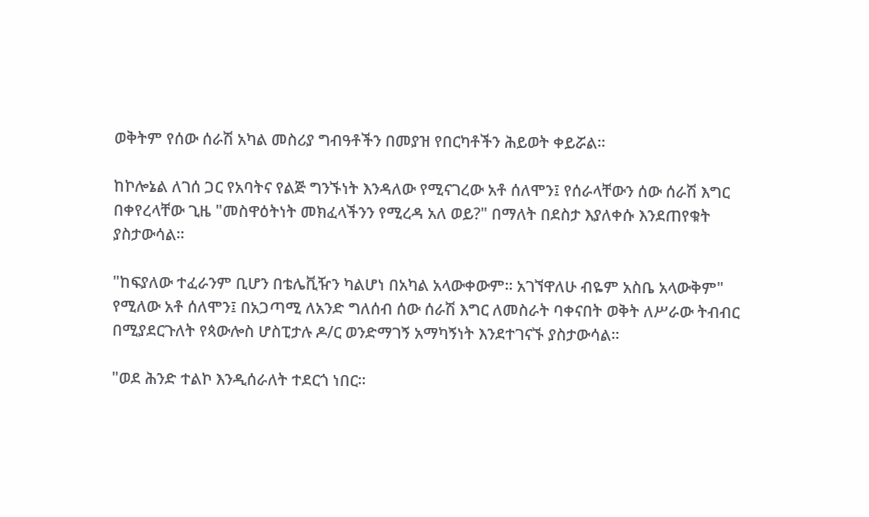ወቅትም የሰው ሰራሽ አካል መስሪያ ግብዓቶችን በመያዝ የበርካቶችን ሕይወት ቀይሯል።

ከኮሎኔል ለገሰ ጋር የአባትና የልጅ ግንኙነት እንዳለው የሚናገረው አቶ ሰለሞን፤ የሰራላቸውን ሰው ሰራሽ እግር በቀየረላቸው ጊዜ "መስዋዕትነት መክፈላችንን የሚረዳ አለ ወይ?" በማለት በደስታ እያለቀሱ እንደጠየቁት ያስታውሳል።

"ከፍያለው ተፈራንም ቢሆን በቴሌቪዥን ካልሆነ በአካል አላውቀውም። አገኘዋለሁ ብዬም አስቤ አላውቅም" የሚለው አቶ ሰለሞን፤ በአጋጣሚ ለአንድ ግለሰብ ሰው ሰራሽ እግር ለመስራት ባቀናበት ወቅት ለሥራው ትብብር በሚያደርጉለት የጳውሎስ ሆስፒታሉ ዶ/ር ወንድማገኝ አማካኝነት እንደተገናኙ ያስታውሳል።

"ወደ ሕንድ ተልኮ እንዲሰራለት ተደርጎ ነበር።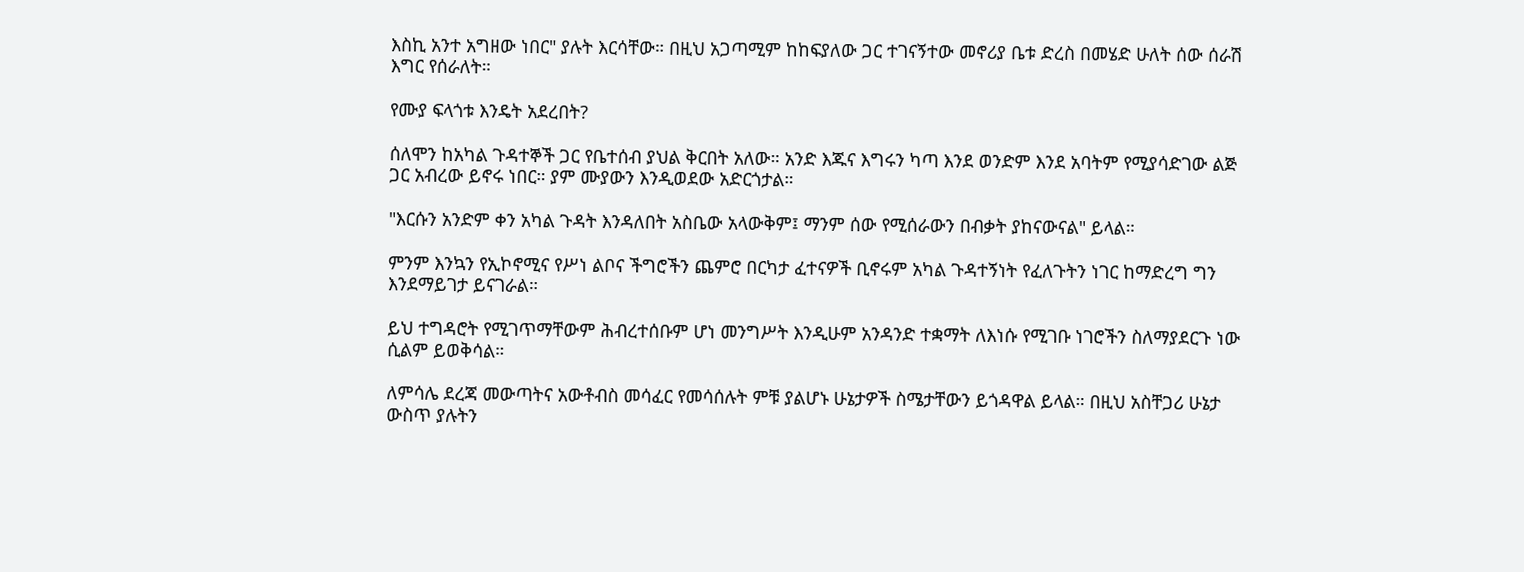እስኪ አንተ አግዘው ነበር" ያሉት እርሳቸው። በዚህ አጋጣሚም ከከፍያለው ጋር ተገናኝተው መኖሪያ ቤቱ ድረስ በመሄድ ሁለት ሰው ሰራሽ እግር የሰራለት።

የሙያ ፍላጎቱ እንዴት አደረበት?

ሰለሞን ከአካል ጉዳተኞች ጋር የቤተሰብ ያህል ቅርበት አለው። አንድ እጁና እግሩን ካጣ እንደ ወንድም እንደ አባትም የሚያሳድገው ልጅ ጋር አብረው ይኖሩ ነበር። ያም ሙያውን እንዲወደው አድርጎታል።

"እርሱን አንድም ቀን አካል ጉዳት እንዳለበት አስቤው አላውቅም፤ ማንም ሰው የሚሰራውን በብቃት ያከናውናል" ይላል።

ምንም እንኳን የኢኮኖሚና የሥነ ልቦና ችግሮችን ጨምሮ በርካታ ፈተናዎች ቢኖሩም አካል ጉዳተኝነት የፈለጉትን ነገር ከማድረግ ግን እንደማይገታ ይናገራል።

ይህ ተግዳሮት የሚገጥማቸውም ሕብረተሰቡም ሆነ መንግሥት እንዲሁም አንዳንድ ተቋማት ለእነሱ የሚገቡ ነገሮችን ስለማያደርጉ ነው ሲልም ይወቅሳል።

ለምሳሌ ደረጃ መውጣትና አውቶብስ መሳፈር የመሳሰሉት ምቹ ያልሆኑ ሁኔታዎች ስሜታቸውን ይጎዳዋል ይላል። በዚህ አስቸጋሪ ሁኔታ ውስጥ ያሉትን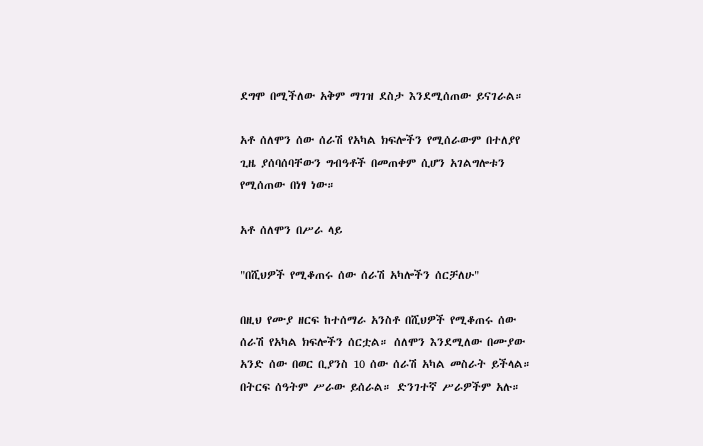ደግሞ በሚችለው አቅም ማገዝ ደስታ እንደሚሰጠው ይናገራል።

አቶ ሰለሞን ሰው ሰራሽ የአካል ክፍሎችን የሚሰራውም በተለያየ ጊዜ ያሰባሰባቸውን ግብዓቶች በመጠቀም ሲሆን አገልግሎቱን የሚሰጠው በነፃ ነው።

አቶ ሰለሞን በሥራ ላይ

"በሺህዎች የሚቆጠሩ ሰው ሰራሽ አካሎችን ሰርቻለሁ"

በዚህ የሙያ ዘርፍ ከተሰማራ አንስቶ በሺህዎች የሚቆጠሩ ሰው ሰራሽ የአካል ክፍሎችን ሰርቷል። ሰለሞን እንደሚለው በሙያው አንድ ሰው በወር ቢያንስ 10 ሰው ሰራሽ አካል መስራት ይችላል። በትርፍ ሰዓትም ሥራው ይሰራል። ድንገተኛ ሥራዎችም አሉ።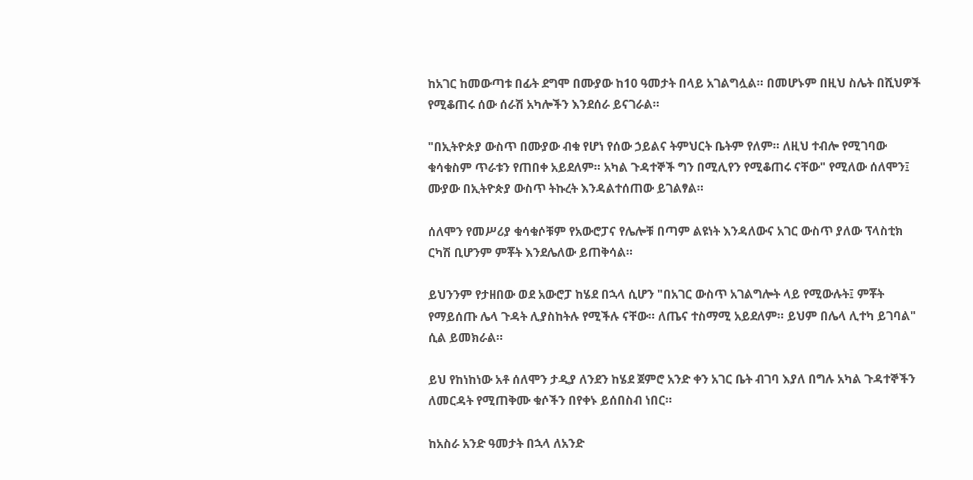ከአገር ከመውጣቱ በፊት ደግሞ በሙያው ከ10 ዓመታት በላይ አገልግሏል። በመሆኑም በዚህ ስሌት በሺህዎች የሚቆጠሩ ሰው ሰራሽ አካሎችን እንደሰራ ይናገራል።

"በኢትዮጵያ ውስጥ በሙያው ብቁ የሆነ የሰው ኃይልና ትምህርት ቤትም የለም። ለዚህ ተብሎ የሚገባው ቁሳቁስም ጥራቱን የጠበቀ አይደለም። አካል ጉዳተኞች ግን በሚሊየን የሚቆጠሩ ናቸው" የሚለው ሰለሞን፤ ሙያው በኢትዮጵያ ውስጥ ትኩረት እንዳልተሰጠው ይገልፃል።

ሰለሞን የመሥሪያ ቁሳቁሶቹም የአውሮፓና የሌሎቹ በጣም ልዩነት እንዳለውና አገር ውስጥ ያለው ፕላስቲክ ርካሽ ቢሆንም ምቾት እንደሌለው ይጠቅሳል።

ይህንንም የታዘበው ወደ አውሮፓ ከሄደ በኋላ ሲሆን "በአገር ውስጥ አገልግሎት ላይ የሚውሉት፤ ምቾት የማይሰጡ ሌላ ጉዳት ሊያስከትሉ የሚችሉ ናቸው። ለጤና ተስማሚ አይደለም። ይህም በሌላ ሊተካ ይገባል" ሲል ይመክራል።

ይህ የከነከነው አቶ ሰለሞን ታዲያ ለንደን ከሄደ ጀምሮ አንድ ቀን አገር ቤት ብገባ እያለ በግሉ አካል ጉዳተኞችን ለመርዳት የሚጠቅሙ ቁሶችን በየቀኑ ይሰበስብ ነበር።

ከአስራ አንድ ዓመታት በኋላ ለአንድ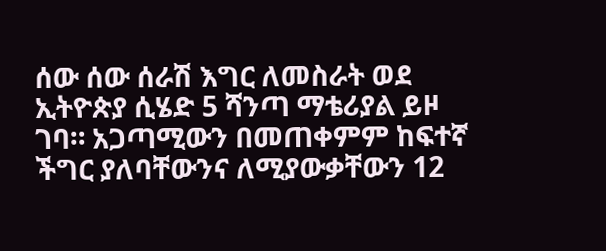ሰው ሰው ሰራሽ እግር ለመስራት ወደ ኢትዮጵያ ሲሄድ 5 ሻንጣ ማቴሪያል ይዞ ገባ። አጋጣሚውን በመጠቀምም ከፍተኛ ችግር ያለባቸውንና ለሚያውቃቸውን 12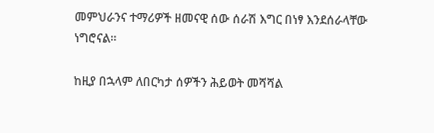መምህራንና ተማሪዎች ዘመናዊ ሰው ሰራሽ እግር በነፃ እንደሰራላቸው ነግሮናል።

ከዚያ በኋላም ለበርካታ ሰዎችን ሕይወት መሻሻል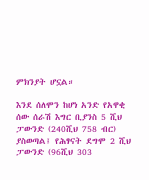ምክንያት ሆኗል።

እንደ ሰለሞን ከሆነ አንድ የአዋቂ ሰው ሰራሽ እግር ቢያንስ 5 ሺህ ፓውንድ (240ሺህ 758 ብር) ያስወጣል፤ የሕፃናት ደግሞ 2 ሺህ ፓውንድ (96ሺህ 303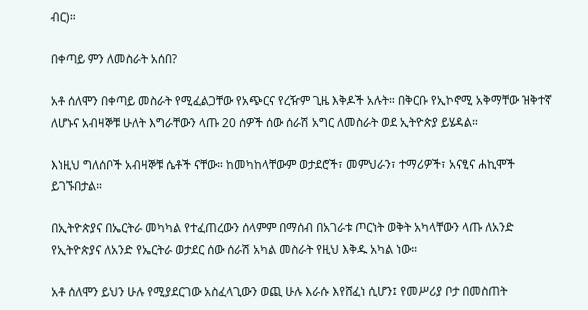ብር)።

በቀጣይ ምን ለመስራት አሰበ?

አቶ ሰለሞን በቀጣይ መስራት የሚፈልጋቸው የአጭርና የረዥም ጊዜ እቅዶች አሉት። በቅርቡ የኢኮኖሚ አቅማቸው ዝቅተኛ ለሆኑና አብዛኞቹ ሁለት እግራቸውን ላጡ 20 ሰዎች ሰው ሰራሽ አግር ለመስራት ወደ ኢትዮጵያ ይሄዳል።

እነዚህ ግለሰቦች አብዛኞቹ ሴቶች ናቸው። ከመካከላቸውም ወታደሮች፣ መምህራን፣ ተማሪዎች፣ አናፂና ሐኪሞች ይገኙበታል።

በኢትዮጵያና በኤርትራ መካካል የተፈጠረውን ሰላምም በማሰብ በአገራቱ ጦርነት ወቅት አካላቸውን ላጡ ለአንድ የኢትዮጵያና ለአንድ የኤርትራ ወታደር ሰው ሰራሽ አካል መስራት የዚህ እቅዱ አካል ነው።

አቶ ሰለሞን ይህን ሁሉ የሚያደርገው አስፈላጊውን ወጪ ሁሉ እራሱ እየሸፈነ ሲሆን፤ የመሥሪያ ቦታ በመስጠት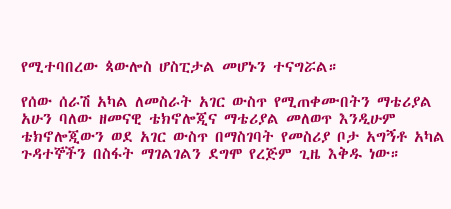የሚተባበረው ጳውሎስ ሆስፒታል መሆኑን ተናግሯል።

የሰው ሰራሽ አካል ለመስራት አገር ውስጥ የሚጠቀሙበትን ማቴሪያል አሁን ባለው ዘመናዊ ቴክኖሎጂና ማቴሪያል መለወጥ እንዲሁም ቴክኖሎጂውን ወደ አገር ውስጥ በማስገባት የመስሪያ ቦታ አግኝቶ አካል ጉዳተኞችን በስፋት ማገልገልን ደግሞ የረጅም ጊዜ እቅዱ ነው።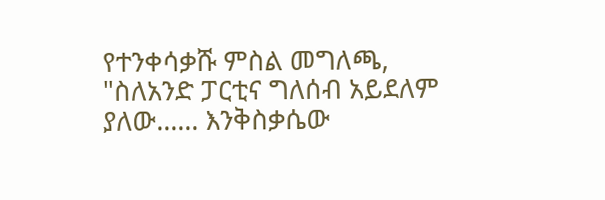የተንቀሳቃሹ ምስል መግለጫ, "ስለአንድ ፓርቲና ግለሰብ አይደለም ያለው...... እንቅስቃሴው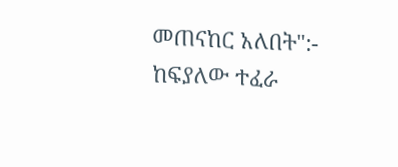መጠናከር አለበት":- ከፍያለው ተፈራ